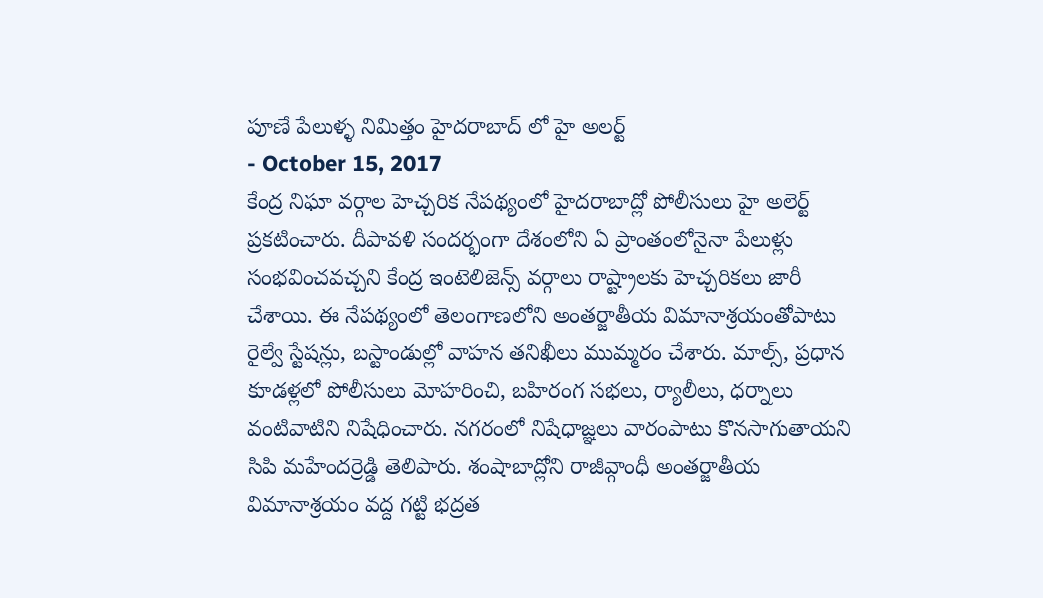పూణే పేలుళ్ళ నిమిత్తం హైదరాబాద్ లో హై అలర్ట్
- October 15, 2017
కేంద్ర నిఘా వర్గాల హెచ్చరిక నేపథ్యంలో హైదరాబాద్లో పోలీసులు హై అలెర్ట్ ప్రకటించారు. దీపావళి సందర్భంగా దేశంలోని ఏ ప్రాంతంలోనైనా పేలుళ్లు సంభవించవచ్చని కేంద్ర ఇంటెలిజెన్స్ వర్గాలు రాష్ట్రాలకు హెచ్చరికలు జారీ చేశాయి. ఈ నేపథ్యంలో తెలంగాణలోని అంతర్జాతీయ విమానాశ్రయంతోపాటు రైల్వే స్టేషన్లు, బస్టాండుల్లో వాహన తనిఖీలు ముమ్మరం చేశారు. మాల్స్, ప్రధాన కూడళ్లలో పోలీసులు మోహరించి, బహిరంగ సభలు, ర్యాలీలు, ధర్నాలు వంటివాటిని నిషేధించారు. నగరంలో నిషేధాజ్ఞలు వారంపాటు కొనసాగుతాయని సిపి మహేందర్రెడ్డి తెలిపారు. శంషాబాద్లోని రాజీవ్గాంధీ అంతర్జాతీయ విమానాశ్రయం వద్ద గట్టి భద్రత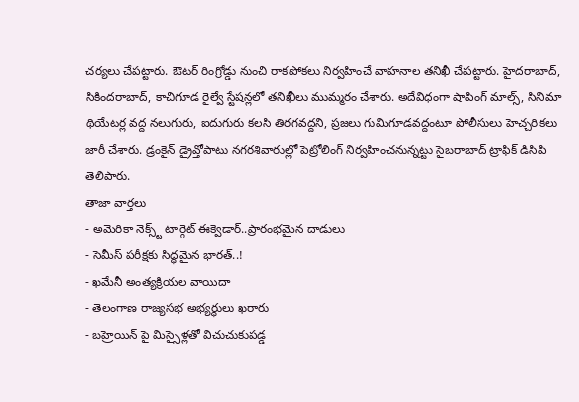చర్యలు చేపట్టారు. ఔటర్ రింగ్రోడ్డు నుంచి రాకపోకలు నిర్వహించే వాహనాల తనిఖీ చేపట్టారు. హైదరాబాద్, సికిందరాబాద్, కాచిగూడ రైల్వే స్టేషన్లలో తనిఖీలు ముమ్మరం చేశారు. అదేవిధంగా షాపింగ్ మాల్స్, సినిమా థియేటర్ల వద్ద నలుగురు, ఐదుగురు కలసి తిరగవద్దని, ప్రజలు గుమిగూడవద్దంటూ పోలీసులు హెచ్చరికలు జారీ చేశారు. డ్రంకైన్ డ్రైవ్తోపాటు నగరశివారుల్లో పెట్రోలింగ్ నిర్వహించనున్నట్టు సైబరాబాద్ ట్రాఫిక్ డిసిపి తెలిపారు.
తాజా వార్తలు
- అమెరికా నెక్స్ట్ టార్గెట్ ఈక్వెడార్..ప్రారంభమైన దాడులు
- సెమీస్ పరీక్షకు సిద్ధమైన భారత్..!
- ఖమేనీ అంత్యక్రియల వాయిదా
- తెలంగాణ రాజ్యసభ అభ్యర్థులు ఖరారు
- బహ్రెయిన్ పై మిస్సైళ్లతో విచుచుకుపడ్డ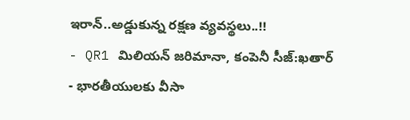ఇరాన్..అడ్డుకున్న రక్షణ వ్యవస్థలు..!!
- QR1 మిలియన్ జరిమానా, కంపెనీ సీజ్:ఖతార్
- భారతీయులకు వీసా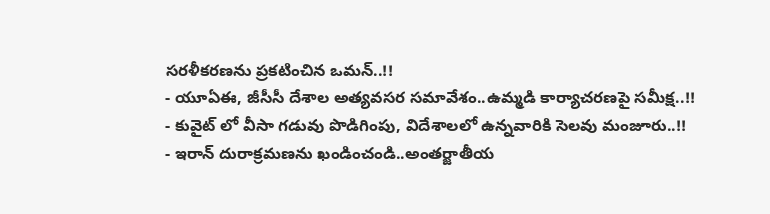సరళీకరణను ప్రకటించిన ఒమన్..!!
- యూఏఈ, జీసీసీ దేశాల అత్యవసర సమావేశం..ఉమ్మడి కార్యాచరణపై సమీక్ష..!!
- కువైట్ లో వీసా గడువు పొడిగింపు, విదేశాలలో ఉన్నవారికి సెలవు మంజూరు..!!
- ఇరాన్ దురాక్రమణను ఖండించండి..అంతర్జాతీయ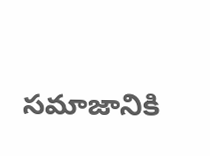సమాజానికి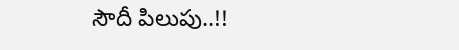సౌదీ పిలుపు..!!